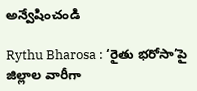అన్వేషించండి

Rythu Bharosa : ‘రైతు భరోసా’పై జిల్లాల వారీగా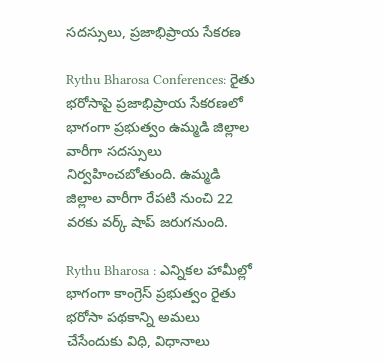సదస్సులు, ప్రజాభిప్రాయ సేకరణ

Rythu Bharosa Conferences: రైతు భరోసాపై ప్రజాభిప్రాయ సేకరణలో భాగంగా ప్రభుత్వం ఉమ్మడి జిల్లాల వారీగా సదస్సులు నిర్వహించబోతుంది. ఉమ్మడి జిల్లాల వారీగా రేపటి నుంచి 22 వరకు వర్క్ షాప్ జరుగనుంది.

Rythu Bharosa : ఎన్నికల హామీల్లో భాగంగా కాంగ్రెస్ ప్రభుత్వం రైతు భరోసా పథకాన్ని అమలు చేసేందుకు విధి, విధానాలు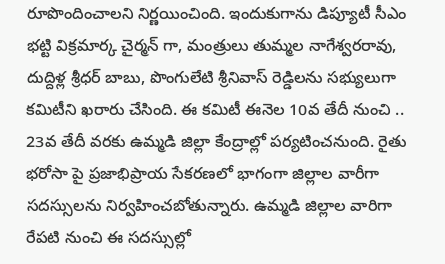రూపొందించాలని నిర్ణయించింది. ఇందుకుగాను డిప్యూటీ సీఎం భట్టి విక్రమార్క చైర్మన్ గా, మంత్రులు తుమ్మల నాగేశ్వరరావు, దుద్దిళ్ల శ్రీధర్ బాబు, పొంగులేటి శ్రీనివాస్ రెడ్డిలను సభ్యులుగా కమిటీని ఖరారు చేసింది. ఈ కమిటీ ఈనెల 10వ తేదీ నుంచి .. 23వ తేదీ వరకు ఉమ్మడి జిల్లా కేంద్రాల్లో పర్యటించనుంది. రైతు భరోసా పై ప్రజాభిప్రాయ సేకరణలో భాగంగా జిల్లాల వారీగా సదస్సులను నిర్వహించబోతున్నారు. ఉమ్మడి జిల్లాల వారిగా రేపటి నుంచి ఈ సదస్సుల్లో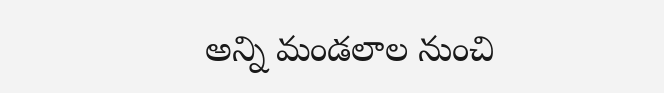అన్ని మండలాల నుంచి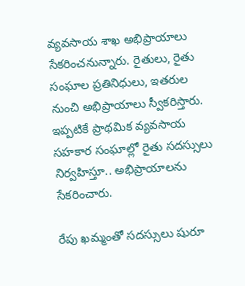వ్యవసాయ శాఖ అభిప్రాయాలు సేకరించనున్నారు. రైతులు, రైతు సంఘాల ప్రతినిధులు, ఇతరుల నుంచి అభిప్రాయాలు స్వీకరిస్తారు. ఇప్పటికే ప్రాథమిక వ్యవసాయ సహకార సంఘాల్లో రైతు సదస్సులు నిర్వహిస్తూ.. అభిప్రాయాలను సేకరించారు.

రేపు ఖమ్మంతో సదస్సులు షురూ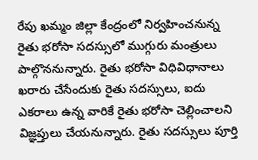రేపు ఖమ్మం జిల్లా కేంద్రంలో నిర్వహించనున్న  రైతు భరోసా సదస్సులో ముగ్గురు మంత్రులు పాల్గొననున్నారు. రైతు భరోసా విధివిధానాలు ఖరారు చేసేందుకు రైతు సదస్సులు, ఐదు ఎకరాలు ఉన్న వారికే రైతు భరోసా చెల్లించాలని విజ్ఞప్తులు చేయనున్నారు. రైతు సదస్సులు పూర్తి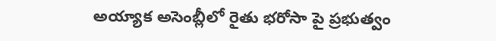అయ్యాక అసెంబ్లీలో రైతు భరోసా పై ప్రభుత్వం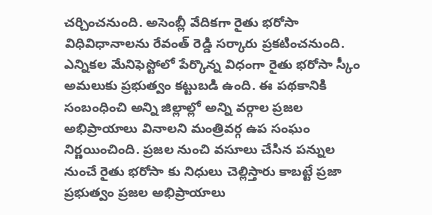చర్చించనుంది. అసెంబ్లీ వేదికగా రైతు భరోసా విధివిధానాలను రేవంత్ రెడ్డి సర్కారు ప్రకటించనుంది. ఎన్నికల మేనిఫెస్టోలో పేర్కొన్న విధంగా రైతు భరోసా స్కీం అమలుకు ప్రభుత్వం కట్టుబడి ఉంది. ఈ పథకానికి సంబంధించి అన్ని జిల్లాల్లో అన్ని వర్గాల ప్రజల అభిప్రాయాలు వినాలని మంత్రివర్గ ఉప సంఘం నిర్ణయించింది. ప్రజల నుంచి వసూలు చేసిన పన్నుల నుంచే రైతు భరోసా కు నిధులు చెల్లిస్తారు కాబట్టే ప్రజా ప్రభుత్వం ప్రజల అభిప్రాయాలు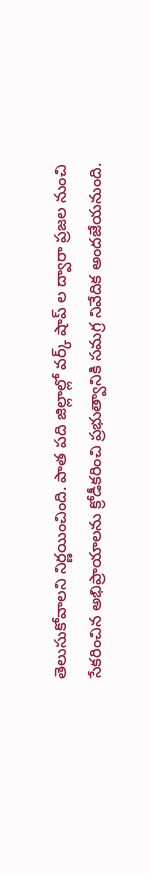తెలుసుకోవాలని నిర్ణయించింది. పాత పది జిల్లాల్లో వర్క్ షాప్ ల ద్వారా ప్రజల నుంచి సేకరించిన అభిప్రాయాలను క్రోడీకరించి ప్రభుత్వానికి సమగ్ర నివేదిక అందజేయనుంది.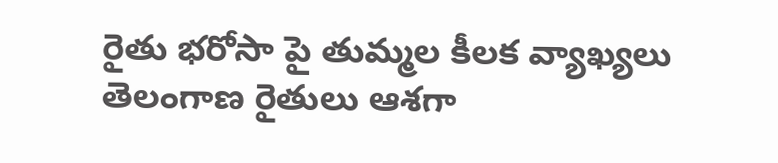రైతు భరోసా పై తుమ్మల కీలక వ్యాఖ్యలు
తెలంగాణ రైతులు ఆశగా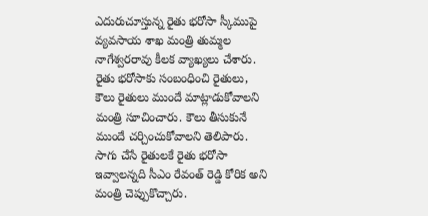ఎదురుచూస్తున్న రైతు భరోసా స్కీముపై వ్యవసాయ శాఖ మంత్రి తుమ్మల నాగేశ్వరరావు కీలక వ్యాఖ్యలు చేశారు. రైతు భరోసాకు సంబంధించి రైతులు, కౌలు రైతులు ముందే మాట్లాడుకోవాలని మంత్రి సూచించారు. కౌలు తీసుకునే ముందే చర్చించుకోవాలని తెలిపారు. సాగు చేసే రైతులకే రైతు భరోసా ఇవ్వాలన్నది సీఎం రేవంత్ రెడ్డి కోరిక అని మంత్రి చెప్పుకొచ్చారు.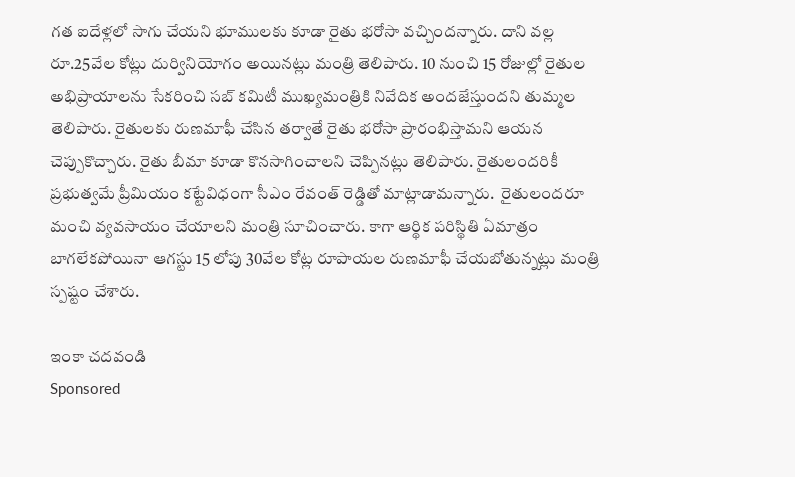గత ఐదేళ్లలో సాగు చేయని భూములకు కూడా రైతు భరోసా వచ్చిందన్నారు. దాని వల్ల రూ.25వేల కోట్లు దుర్వినియోగం అయినట్లు మంత్రి తెలిపారు. 10 నుంచి 15 రోజుల్లో రైతుల అభిప్రాయాలను సేకరించి సబ్ కమిటీ ముఖ్యమంత్రికి నివేదిక అందజేస్తుందని తుమ్మల తెలిపారు. రైతులకు రుణమాఫీ చేసిన తర్వాతే రైతు భరోసా ప్రారంభిస్తామని ఆయన చెప్పుకొచ్చారు. రైతు బీమా కూడా కొనసాగించాలని చెప్పినట్లు తెలిపారు. రైతులందరికీ ప్రభుత్వమే ప్రీమియం కట్టేవిధంగా సీఎం రేవంత్ రెడ్డితో మాట్లాడామన్నారు.  రైతులందరూ మంచి వ్యవసాయం చేయాలని మంత్రి సూచించారు. కాగా ఆర్థిక పరిస్థితి ఏమాత్రం బాగలేకపోయినా ఆగస్టు 15 లోపు 30వేల కోట్ల రూపాయల రుణమాఫీ చేయబోతున్నట్లు మంత్రి స్పష్టం చేశారు.

ఇంకా చదవండి
Sponsored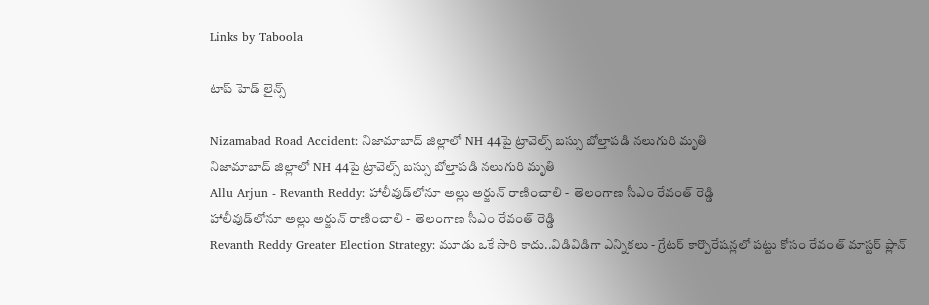Links by Taboola

టాప్ హెడ్ లైన్స్

Nizamabad Road Accident: నిజామాబాద్‌ జిల్లాలో NH 44పై ట్రావెల్స్‌ బస్సు బోల్తాపడి నలుగురి మృతి
నిజామాబాద్‌ జిల్లాలో NH 44పై ట్రావెల్స్‌ బస్సు బోల్తాపడి నలుగురి మృతి
Allu Arjun - Revanth Reddy: హాలీవుడ్‌లోనూ అల్లు అర్జున్ రాణించాలి -  తెలంగాణ సీఎం రేవంత్ రెడ్డి
హాలీవుడ్‌లోనూ అల్లు అర్జున్ రాణించాలి -  తెలంగాణ సీఎం రేవంత్ రెడ్డి
Revanth Reddy Greater Election Strategy: మూడు ఒకే సారి కాదు..విడివిడిగా ఎన్నికలు - గ్రేటర్ కార్పొరేషన్లలో పట్టు కోసం రేవంత్ మాస్టర్ ప్లాన్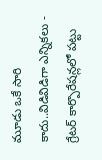మూడు ఒకే సారి కాదు..విడివిడిగా ఎన్నికలు - గ్రేటర్ కార్పొరేషన్లలో పట్టు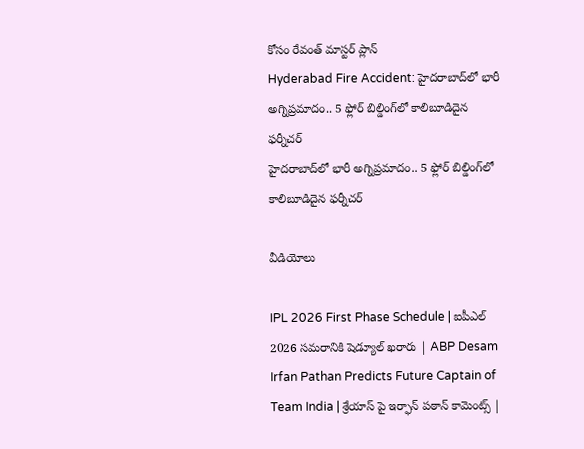కోసం రేవంత్ మాస్టర్ ప్లాన్
Hyderabad Fire Accident: హైదరాబాద్‌లో భారీ అగ్నిప్రమాదం.. 5 ఫ్లోర్ బిల్డింగ్‌లో కాలిబూడిదైన ఫర్నీచర్
హైదరాబాద్‌లో భారీ అగ్నిప్రమాదం.. 5 ఫ్లోర్ బిల్డింగ్‌లో కాలిబూడిదైన ఫర్నీచర్

వీడియోలు

IPL 2026 First Phase Schedule | ఐపీఎల్ 2026 సమరానికి షెడ్యూల్ ఖరారు | ABP Desam
Irfan Pathan Predicts Future Captain of Team India | శ్రేయాస్ పై ఇర్ఫాన్ పఠాన్ కామెంట్స్ |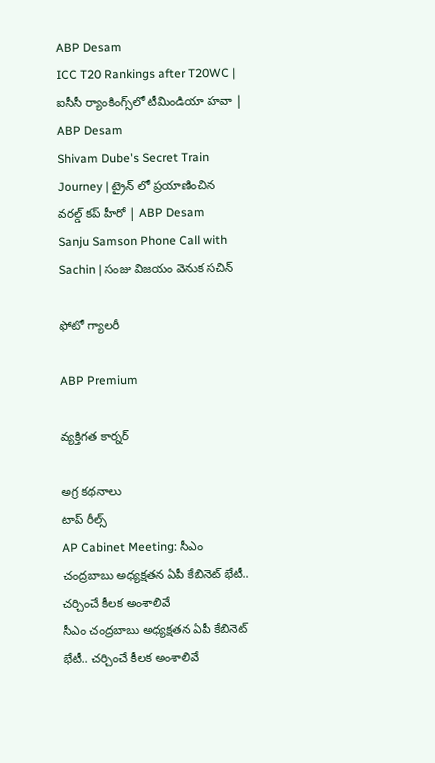ABP Desam
ICC T20 Rankings after T20WC | ఐసీసీ ర్యాంకింగ్స్‌లో టీమిండియా హవా | ABP Desam
Shivam Dube's Secret Train Journey | ట్రైన్ లో ప్రయాణించిన వరల్డ్ కప్ హీరో | ABP Desam
Sanju Samson Phone Call with Sachin | సంజు విజయం వెనుక సచిన్

ఫోటో గ్యాలరీ

ABP Premium

వ్యక్తిగత కార్నర్

అగ్ర కథనాలు
టాప్ రీల్స్
AP Cabinet Meeting: సీఎం చంద్రబాబు అధ్యక్షతన ఏపీ కేబినెట్ భేటీ.. చర్చించే కీలక అంశాలివే
సీఎం చంద్రబాబు అధ్యక్షతన ఏపీ కేబినెట్ భేటీ.. చర్చించే కీలక అంశాలివే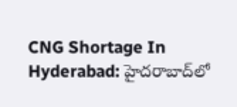CNG Shortage In Hyderabad: హైదరాబాద్‌లో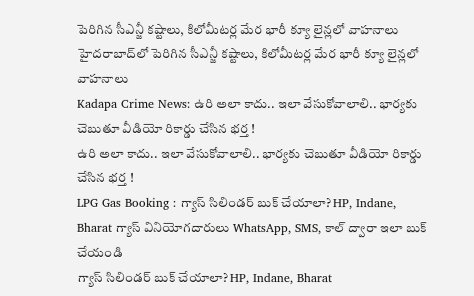పెరిగిన సీఎన్జీ కష్టాలు, కిలోమీటర్ల మేర భారీ క్యూ లైన్లలో వాహనాలు
హైదరాబాద్‌లో పెరిగిన సీఎన్జీ కష్టాలు, కిలోమీటర్ల మేర భారీ క్యూ లైన్లలో వాహనాలు
Kadapa Crime News: ఉరి అలా కాదు.. ఇలా వేసుకోవాలాలి.. భార్యకు చెబుతూ వీడియో రికార్డు చేసిన భర్త !
ఉరి అలా కాదు.. ఇలా వేసుకోవాలాలి.. భార్యకు చెబుతూ వీడియో రికార్డు చేసిన భర్త !
LPG Gas Booking : గ్యాస్ సిలిండర్ బుక్ చేయాలా? HP, Indane, Bharat గ్యాస్ వినియోగదారులు WhatsApp, SMS, కాల్ ద్వారా ఇలా బుక్ చేయండి
గ్యాస్ సిలిండర్ బుక్ చేయాలా? HP, Indane, Bharat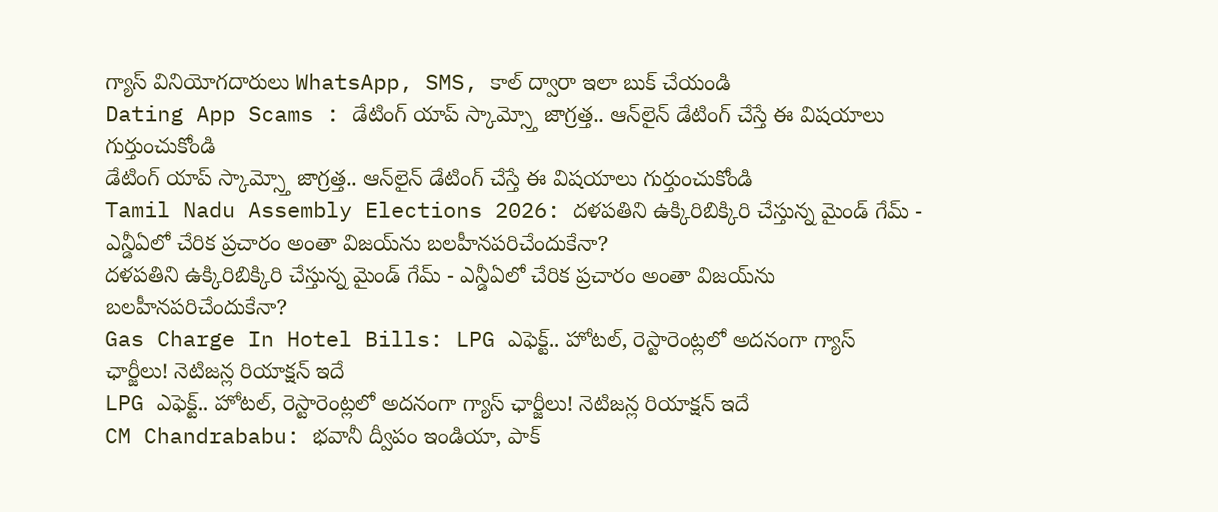గ్యాస్ వినియోగదారులు WhatsApp, SMS, కాల్ ద్వారా ఇలా బుక్ చేయండి
Dating App Scams : డేటింగ్ యాప్ స్కామ్స్తో జాగ్రత్త.. ఆన్‌లైన్ డేటింగ్ చేస్తే ఈ విషయాలు గుర్తుంచుకోండి
డేటింగ్ యాప్ స్కామ్స్తో జాగ్రత్త.. ఆన్‌లైన్ డేటింగ్ చేస్తే ఈ విషయాలు గుర్తుంచుకోండి
Tamil Nadu Assembly Elections 2026: దళపతిని ఉక్కిరిబిక్కిరి చేస్తున్న మైండ్ గేమ్ - ఎన్డీఏలో చేరిక ప్రచారం అంతా విజయ్‌ను బలహీనపరిచేందుకేనా?
దళపతిని ఉక్కిరిబిక్కిరి చేస్తున్న మైండ్ గేమ్ - ఎన్డీఏలో చేరిక ప్రచారం అంతా విజయ్‌ను బలహీనపరిచేందుకేనా?
Gas Charge In Hotel Bills: LPG ఎఫెక్ట్.. హోటల్, రెస్టారెంట్లలో అదనంగా గ్యాస్ ఛార్జీలు! నెటిజన్ల రియాక్షన్ ఇదే
LPG ఎఫెక్ట్.. హోటల్, రెస్టారెంట్లలో అదనంగా గ్యాస్ ఛార్జీలు! నెటిజన్ల రియాక్షన్ ఇదే
CM Chandrababu: భవానీ ద్వీపం ఇండియా, పాక్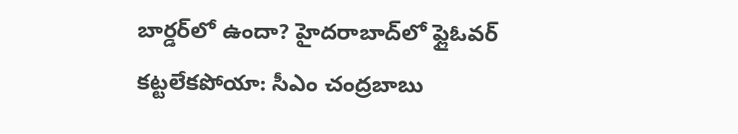బార్డర్‌లో ఉందా? హైదరాబాద్‌లో ఫ్లైఓవర్ కట్టలేకపోయా: సీఎం చంద్రబాబు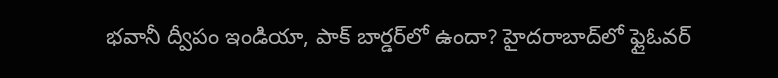భవానీ ద్వీపం ఇండియా, పాక్ బార్డర్‌లో ఉందా? హైదరాబాద్‌లో ఫ్లైఓవర్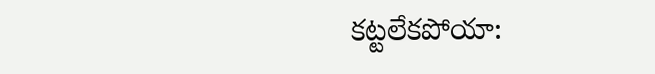కట్టలేకపోయా: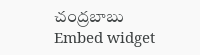చంద్రబాబు
Embed widget